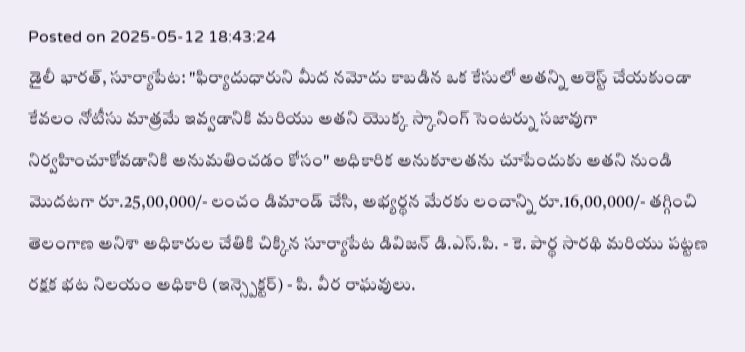Posted on 2025-05-12 18:43:24
డైలీ భారత్, సూర్యాపేట: "ఫిర్యాదుధారుని మీద నమోదు కాబడిన ఒక కేసులో అతన్ని అరెస్ట్ చేయకుండా కేవలం నోటీసు మాత్రమే ఇవ్వడానికి మరియు అతని యొక్క స్కానింగ్ సెంటర్ను సజావుగా నిర్వహించూకోవడానికి అనుమతించడం కోసం" అధికారిక అనుకూలతను చూపేందుకు అతని నుండి మొదటగా రూ.25,00,000/- లంచం డిమాండ్ చేసి, అభ్యర్థన మేరకు లంచాన్ని రూ.16,00,000/- తగ్గించి తెలంగాణ అనిశా అధికారుల చేతికి చిక్కిన సూర్యాపేట డివిజన్ డి.ఎస్.పి. - కె. పార్థ సారథి మరియు పట్టణ రక్షక భట నిలయం అధికారి (ఇన్స్పెక్టర్) - పి. వీర రాఘవులు.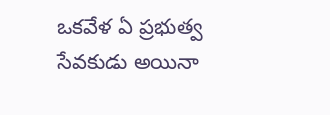ఒకవేళ ఏ ప్రభుత్వ సేవకుడు అయినా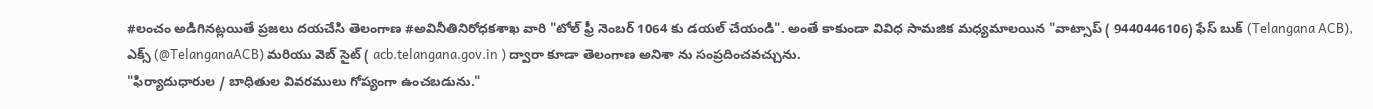#లంచం అడిగినట్లయితే ప్రజలు దయచేసి తెలంగాణ #అవినీతినిరోధకశాఖ వారి "టోల్ ఫ్రీ నెంబర్ 1064 కు డయల్ చేయండి". అంతే కాకుండా వివిధ సామజిక మధ్యమాలయిన "వాట్సాప్ ( 9440446106) ఫేస్ బుక్ (Telangana ACB), ఎక్స్ (@TelanganaACB) మరియు వెబ్ సైట్ ( acb.telangana.gov.in ) ద్వారా కూడా తెలంగాణ అనిశా ను సంప్రదించవచ్చును.
"ఫిర్యాదుధారుల / బాధితుల వివరములు గోప్యంగా ఉంచబడును."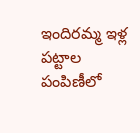ఇందిరమ్మ ఇళ్ల పట్టాల పంపిణీలో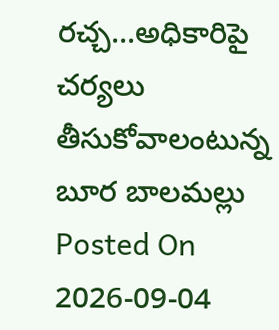రచ్చ...అధికారిపై చర్యలు తీసుకోవాలంటున్న బూర బాలమల్లు
Posted On 2026-09-04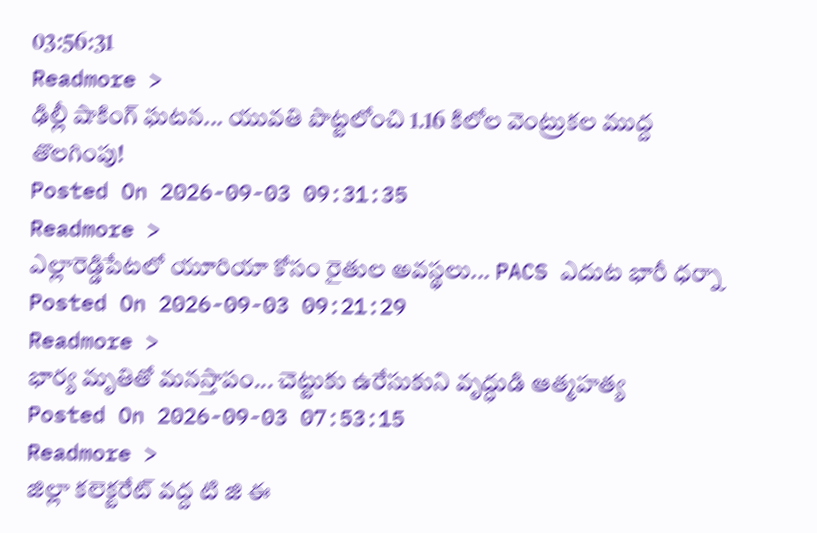03:56:31
Readmore >
ఢిల్లీ షాకింగ్ ఘటన... యువతి పొట్టలోంచి 1.16 కిలోల వెంట్రుకల ముద్ద తొలగింపు!
Posted On 2026-09-03 09:31:35
Readmore >
ఎల్లారెడ్డిపేటలో యూరియా కోసం రైతుల అవస్థలు... PACS ఎదుట భారీ ధర్నా
Posted On 2026-09-03 09:21:29
Readmore >
భార్య మృతితో మనస్తాపం... చెట్టుకు ఉరేసుకుని వృద్ధుడి ఆత్మహత్య
Posted On 2026-09-03 07:53:15
Readmore >
జిల్లా కలెక్టరేట్ వద్ద టి జి ఈ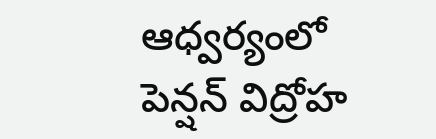ఆధ్వర్యంలో పెన్షన్ విద్రోహ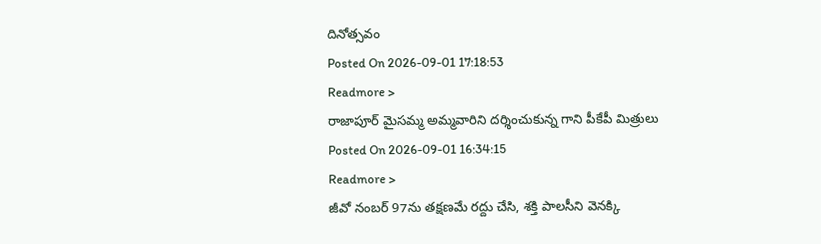దినోత్సవం
Posted On 2026-09-01 17:18:53
Readmore >
రాజాపూర్ మైసమ్మ అమ్మవారిని దర్శించుకున్న గాని పీకేపీ మిత్రులు
Posted On 2026-09-01 16:34:15
Readmore >
జీవో నంబర్ 97ను తక్షణమే రద్దు చేసి, శక్తి పాలసీని వెనక్కి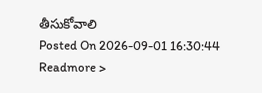తీసుకోవాలి
Posted On 2026-09-01 16:30:44
Readmore >